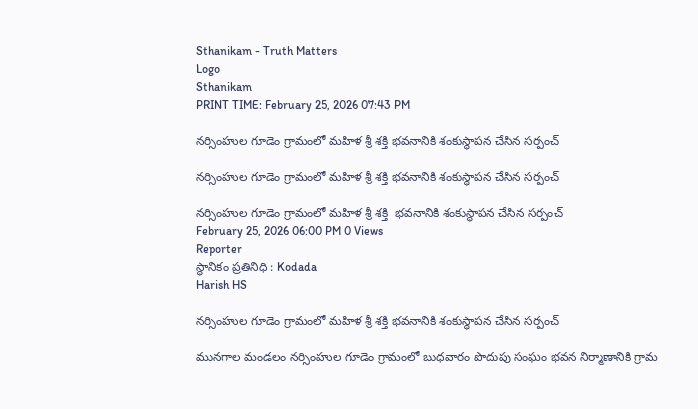Sthanikam - Truth Matters
Logo
Sthanikam
PRINT TIME: February 25, 2026 07:43 PM

నర్సింహుల గూడెం గ్రామంలో మహిళ శ్రీ శక్తి భవనానికి శంకుస్థాపన చేసిన సర్పంచ్

నర్సింహుల గూడెం గ్రామంలో మహిళ శ్రీ శక్తి భవనానికి శంకుస్థాపన చేసిన సర్పంచ్

నర్సింహుల గూడెం గ్రామంలో మహిళ శ్రీ శక్తి  భవనానికి శంకుస్థాపన చేసిన సర్పంచ్
February 25, 2026 06:00 PM 0 Views
Reporter
స్థానికం ప్రతినిధి : Kodada
Harish HS

నర్సింహుల గూడెం గ్రామంలో మహిళ శ్రీ శక్తి భవనానికి శంకుస్థాపన చేసిన సర్పంచ్

మునగాల మండలం నర్సింహుల గూడెం గ్రామంలో బుధవారం పొదుపు సంఘం భవన నిర్మాణానికి గ్రామ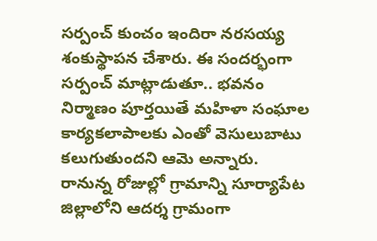సర్పంచ్ కుంచం ఇందిరా నరసయ్య శంకుస్థాపన చేశారు. ఈ సందర్భంగా సర్పంచ్ మాట్లాడుతూ.. భవనం నిర్మాణం పూర్తయితే మహిళా సంఘాల కార్యకలాపాలకు ఎంతో వెసులుబాటు కలుగుతుందని ఆమె అన్నారు. రానున్న రోజుల్లో గ్రామాన్ని సూర్యాపేట జిల్లాలోని ఆదర్శ గ్రామంగా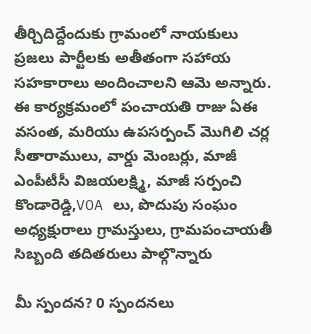తీర్చిదిద్దేందుకు గ్రామంలో నాయకులు ప్రజలు పార్టీలకు అతీతంగా సహాయ సహకారాలు అందించాలని ఆమె అన్నారు. ఈ కార్యక్రమంలో పంచాయతి రాజు ఏఈ వసంత, మరియు ఉపసర్పంచ్ మొగిలి చర్ల సీతారాములు, వార్డు మెంబర్లు, మాజీ ఎంపీటీసీ విజయలక్ష్మి, మాజీ సర్పంచి కొండారెడ్డి,VOA లు, పొదుపు సంఘం అధ్యక్షురాలు గ్రామస్తులు, గ్రామపంచాయతీ సిబ్బంది తదితరులు పాల్గొన్నారు

మీ స్పందన? 0 స్పందనలు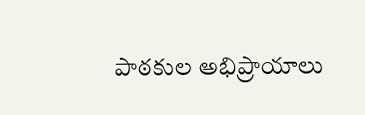పాఠకుల అభిప్రాయాలు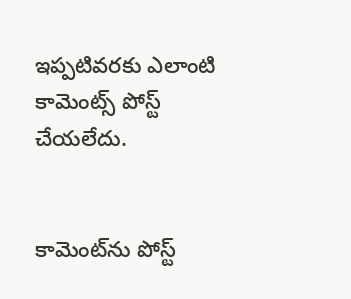ఇప్పటివరకు ఎలాంటి కామెంట్స్ పోస్ట్ చేయలేదు.


కామెంట్‌ను పోస్ట్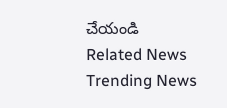చేయండి
Related News
Trending News